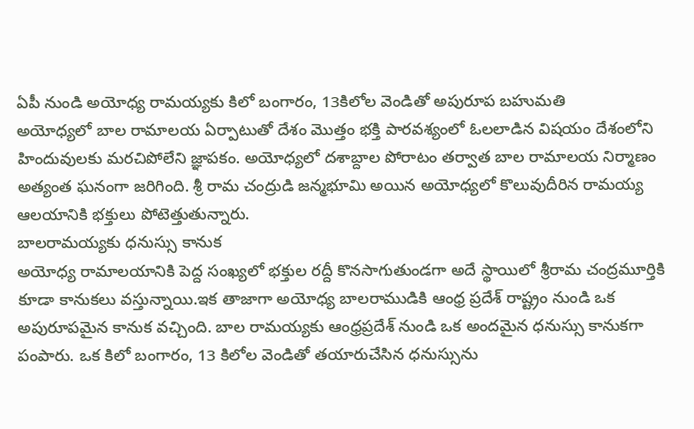ఏపీ నుండి అయోధ్య రామయ్యకు కిలో బంగారం, 13కిలోల వెండితో అపురూప బహుమతి
అయోధ్యలో బాల రామాలయ ఏర్పాటుతో దేశం మొత్తం భక్తి పారవశ్యంలో ఓలలాడిన విషయం దేశంలోని హిందువులకు మరచిపోలేని జ్ఞాపకం. అయోధ్యలో దశాబ్దాల పోరాటం తర్వాత బాల రామాలయ నిర్మాణం అత్యంత ఘనంగా జరిగింది. శ్రీ రామ చంద్రుడి జన్మభూమి అయిన అయోధ్యలో కొలువుదీరిన రామయ్య ఆలయానికి భక్తులు పోటెత్తుతున్నారు.
బాలరామయ్యకు ధనుస్సు కానుక
అయోధ్య రామాలయానికి పెద్ద సంఖ్యలో భక్తుల రద్దీ కొనసాగుతుండగా అదే స్థాయిలో శ్రీరామ చంద్రమూర్తికి కూడా కానుకలు వస్తున్నాయి.ఇక తాజాగా అయోధ్య బాలరాముడికి ఆంధ్ర ప్రదేశ్ రాష్ట్రం నుండి ఒక అపురూపమైన కానుక వచ్చింది. బాల రామయ్యకు ఆంధ్రప్రదేశ్ నుండి ఒక అందమైన ధనుస్సు కానుకగా పంపారు. ఒక కిలో బంగారం, 13 కిలోల వెండితో తయారుచేసిన ధనుస్సును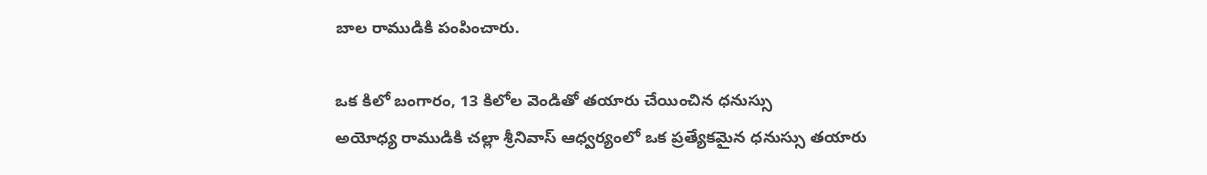బాల రాముడికి పంపించారు.

ఒక కిలో బంగారం, 13 కిలోల వెండితో తయారు చేయించిన ధనుస్సు
అయోధ్య రాముడికి చల్లా శ్రీనివాస్ ఆధ్వర్యంలో ఒక ప్రత్యేకమైన ధనుస్సు తయారు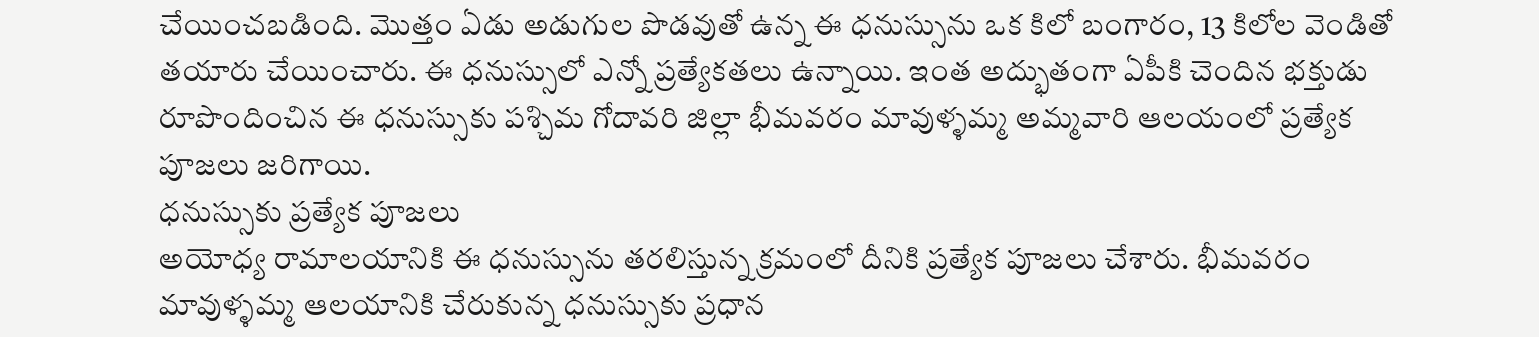చేయించబడింది. మొత్తం ఏడు అడుగుల పొడవుతో ఉన్న ఈ ధనుస్సును ఒక కిలో బంగారం, 13 కిలోల వెండితో తయారు చేయించారు. ఈ ధనుస్సులో ఎన్నో ప్రత్యేకతలు ఉన్నాయి. ఇంత అద్భుతంగా ఏపీకి చెందిన భక్తుడు రూపొందించిన ఈ ధనుస్సుకు పశ్చిమ గోదావరి జిల్లా భీమవరం మావుళ్ళమ్మ అమ్మవారి ఆలయంలో ప్రత్యేక పూజలు జరిగాయి.
ధనుస్సుకు ప్రత్యేక పూజలు
అయోధ్య రామాలయానికి ఈ ధనుస్సును తరలిస్తున్న క్రమంలో దీనికి ప్రత్యేక పూజలు చేశారు. భీమవరం మావుళ్ళమ్మ ఆలయానికి చేరుకున్న ధనుస్సుకు ప్రధాన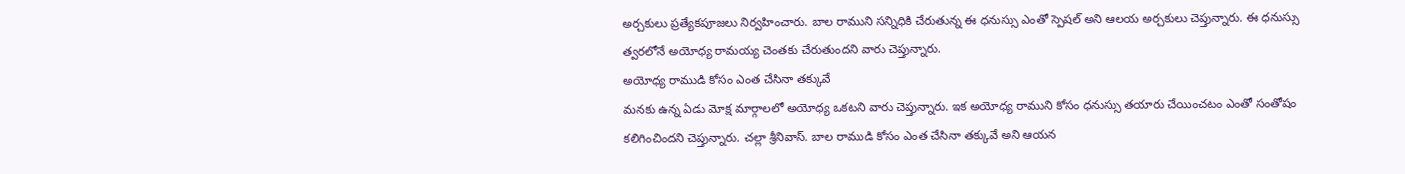అర్చకులు ప్రత్యేకపూజలు నిర్వహించారు. బాల రాముని సన్నిధికి చేరుతున్న ఈ ధనుస్సు ఎంతో స్పెషల్ అని ఆలయ అర్చకులు చెప్తున్నారు. ఈ ధనుస్సు త్వరలోనే అయోధ్య రామయ్య చెంతకు చేరుతుందని వారు చెప్తున్నారు.
అయోధ్య రాముడి కోసం ఎంత చేసినా తక్కువే
మనకు ఉన్న ఏడు మోక్ష మార్గాలలో అయోధ్య ఒకటని వారు చెప్తున్నారు. ఇక అయోధ్య రాముని కోసం ధనుస్సు తయారు చేయించటం ఎంతో సంతోషం కలిగించిందని చెప్తున్నారు. చల్లా శ్రీనివాస్. బాల రాముడి కోసం ఎంత చేసినా తక్కువే అని ఆయన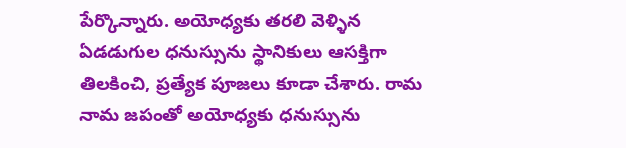పేర్కొన్నారు. అయోధ్యకు తరలి వెళ్ళిన ఏడడుగుల ధనుస్సును స్థానికులు ఆసక్తిగా తిలకించి, ప్రత్యేక పూజలు కూడా చేశారు. రామ నామ జపంతో అయోధ్యకు ధనుస్సును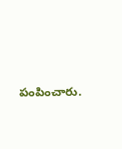పంపించారు.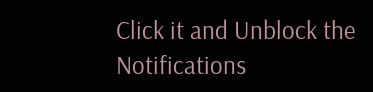Click it and Unblock the Notifications